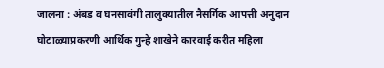जालना : अंबड व घनसावंगी तालुक्यातील नैसर्गिक आपत्ती अनुदान घोटाळ्याप्रकरणी आर्थिक गुन्हे शाखेने कारवाई करीत महिला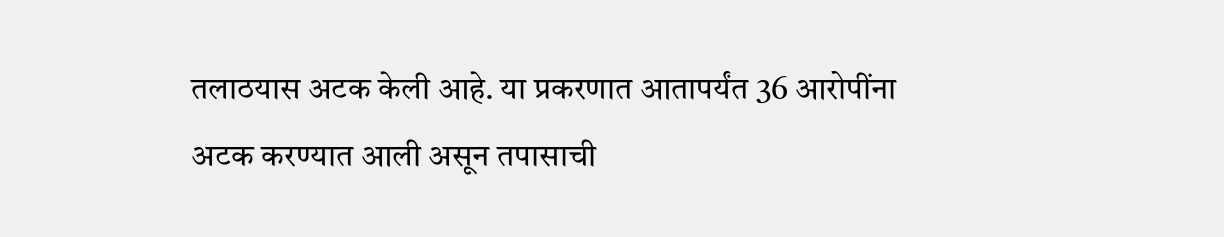तलाठयास अटक केली आहे. या प्रकरणात आतापर्यंत 36 आरोपींना अटक करण्यात आली असून तपासाची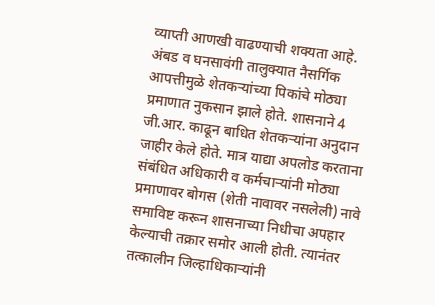व्याप्ती आणखी वाढण्याची शक्यता आहे.
अंबड व घनसावंगी तालुक्यात नैसर्गिक आपत्तीमुळे शेतकऱ्यांच्या पिकांचे मोठ्या प्रमाणात नुकसान झाले होते. शासनाने 4 जी.आर. काढून बाधित शेतकऱ्यांना अनुदान जाहीर केले होते. मात्र याद्या अपलोड करताना संबंधित अधिकारी व कर्मचाऱ्यांनी मोठ्या प्रमाणावर बोगस (शेती नावावर नसलेली) नावे समाविष्ट करून शासनाच्या निधीचा अपहार केल्याची तक्रार समोर आली होती. त्यानंतर तत्कालीन जिल्हाधिकाऱ्यांनी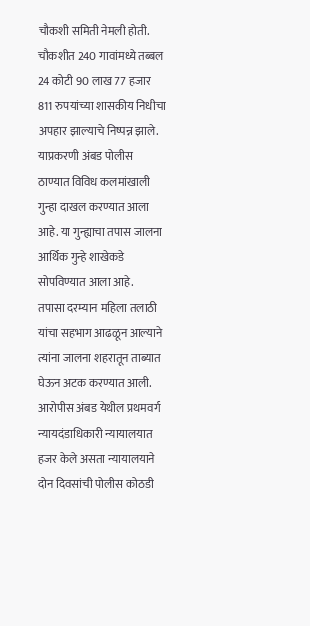चौकशी समिती नेमली होती.
चौकशीत 240 गावांमध्ये तब्बल 24 कोटी 90 लाख 77 हजार 811 रुपयांच्या शासकीय निधीचा अपहार झाल्याचे निष्पन्न झाले. याप्रकरणी अंबड पोलीस ठाण्यात विविध कलमांखाली गुन्हा दाखल करण्यात आला आहे. या गुन्ह्याचा तपास जालना आर्थिक गुन्हे शाखेकडे सोपविण्यात आला आहे.
तपासा दरम्यान महिला तलाठी यांचा सहभाग आढळून आल्याने त्यांना जालना शहरातून ताब्यात घेऊन अटक करण्यात आली. आरोपीस अंबड येथील प्रथमवर्ग न्यायदंडाधिकारी न्यायालयात हजर केले असता न्यायालयाने दोन दिवसांची पोलीस कोठडी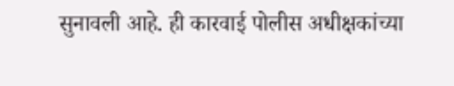सुनावली आहे. ही कारवाई पोलीस अधीक्षकांच्या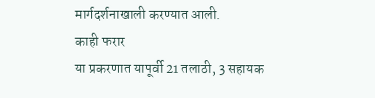मार्गदर्शनाखाली करण्यात आली.
काही फरार
या प्रकरणात यापूर्वी 21 तलाठी, 3 सहायक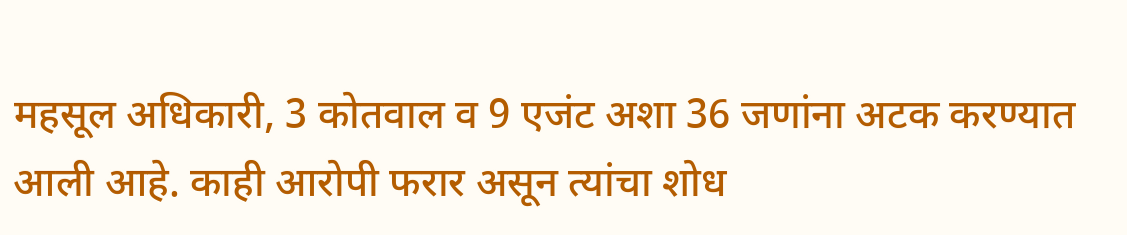महसूल अधिकारी, 3 कोतवाल व 9 एजंट अशा 36 जणांना अटक करण्यात आली आहे. काही आरोपी फरार असून त्यांचा शोध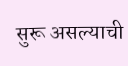सुरू असल्याची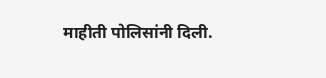माहीती पोलिसांनी दिली.